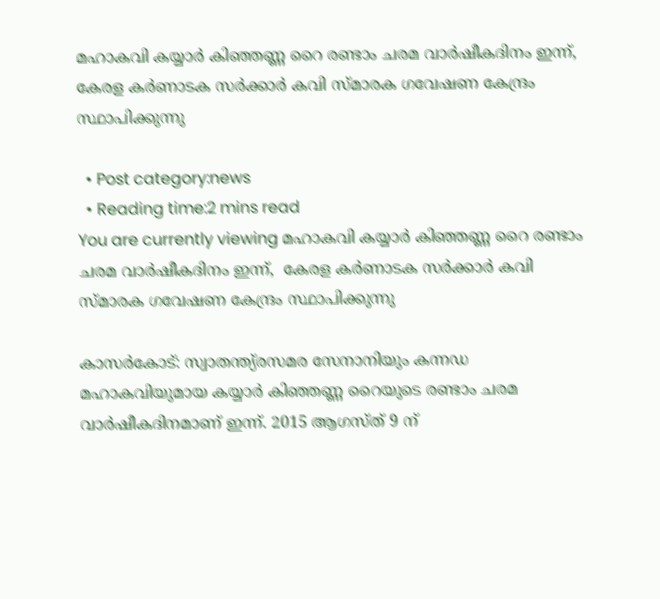മഹാകവി കയ്യാര്‍ കിഞ്ഞണ്ണ റൈ രണ്ടാം ചരമ വാര്‍ഷീകദിനം ഇന്ന്, കേരള കര്‍ണാടക സര്‍ക്കാര്‍ കവി സ്മാരക ഗവേഷണ കേന്ദ്രം സ്ഥാപിക്കുന്നു

  • Post category:news
  • Reading time:2 mins read
You are currently viewing മഹാകവി കയ്യാര്‍ കിഞ്ഞണ്ണ റൈ രണ്ടാം ചരമ വാര്‍ഷീകദിനം ഇന്ന്,  കേരള കര്‍ണാടക സര്‍ക്കാര്‍ കവി സ്മാരക ഗവേഷണ കേന്ദ്രം സ്ഥാപിക്കുന്നു

കാസര്‍കോട്: സ്വാതന്ത്യ്രസമര സേനാനിയും കന്നഡ മഹാകവിയുമായ കയ്യാര്‍ കിഞ്ഞണ്ണ റൈയുടെ രണ്ടാം ചരമ വാര്‍ഷീകദിനമാണ് ഇന്ന്. 2015 ആഗസ്ത് 9 ന്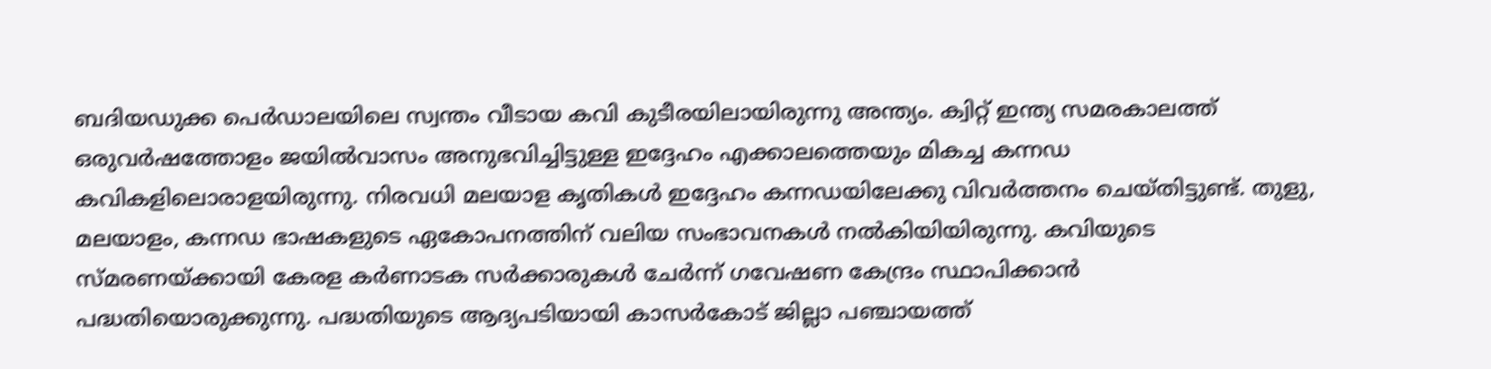ബദിയഡുക്ക പെര്‍ഡാലയിലെ സ്വന്തം വീടായ കവി കുടീരയിലായിരുന്നു അന്ത്യം. ക്വിറ്റ് ഇന്ത്യ സമരകാലത്ത് ഒരുവര്‍ഷത്തോളം ജയില്‍വാസം അനുഭവിച്ചിട്ടുള്ള ഇദ്ദേഹം എക്കാലത്തെയും മികച്ച കന്നഡ കവികളിലൊരാളയിരുന്നു. നിരവധി മലയാള കൃതികള്‍ ഇദ്ദേഹം കന്നഡയിലേക്കു വിവര്‍ത്തനം ചെയ്തിട്ടുണ്ട്. തുളു, മലയാളം, കന്നഡ ഭാഷകളുടെ ഏകോപനത്തിന് വലിയ സംഭാവനകള്‍ നല്‍കിയിയിരുന്നു. കവിയുടെ സ്മരണയ്ക്കായി കേരള കര്‍ണാടക സര്‍ക്കാരുകള്‍ ചേര്‍ന്ന് ഗവേഷണ കേന്ദ്രം സ്ഥാപിക്കാന്‍ പദ്ധതിയൊരുക്കുന്നു. പദ്ധതിയുടെ ആദ്യപടിയായി കാസര്‍കോട് ജില്ലാ പഞ്ചായത്ത്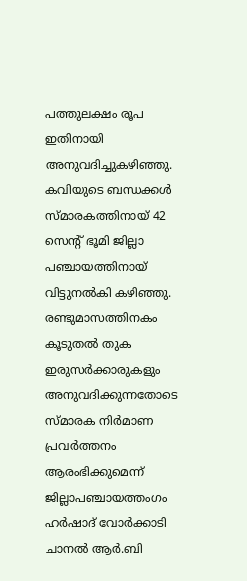പത്തുലക്ഷം രൂപ ഇതിനായി അനുവദിച്ചുകഴിഞ്ഞു. കവിയുടെ ബന്ധക്കള്‍ സ്മാരകത്തിനായ് 42 സെന്റ് ഭൂമി ജില്ലാ പഞ്ചായത്തിനായ് വിട്ടുനല്‍കി കഴിഞ്ഞു. രണ്ടുമാസത്തിനകം കൂടുതല്‍ തുക ഇരുസര്‍ക്കാരുകളും അനുവദിക്കുന്നതോടെ സ്മാരക നിര്‍മാണ പ്രവര്‍ത്തനം ആരംഭിക്കുമെന്ന് ജില്ലാപഞ്ചായത്തംഗം ഹര്‍ഷാദ് വോര്‍ക്കാടി ചാനല്‍ ആര്‍.ബി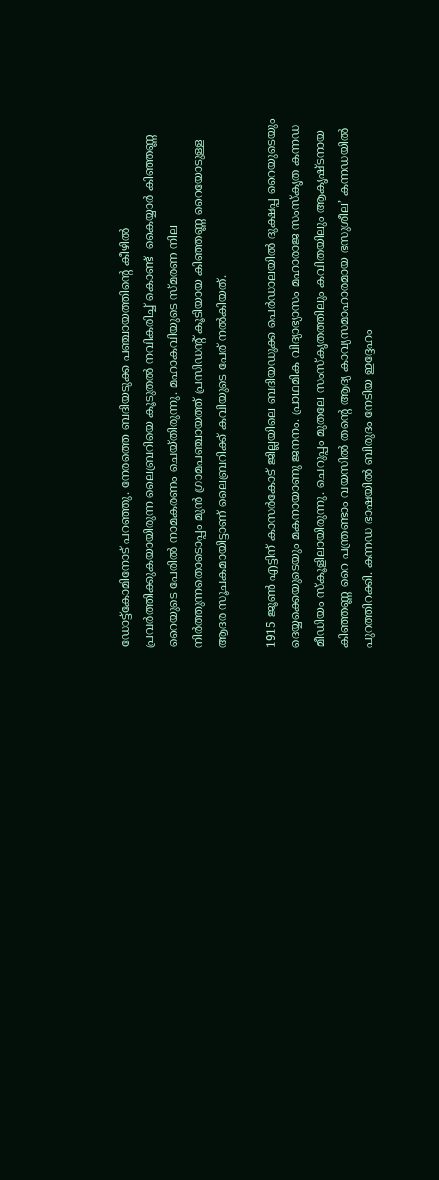ഡോട്ട്‌കോമിനോട് പറഞ്ഞു. നേരത്തെ ബദിയടുക്ക പഞ്ചായത്തിന്റെ കീഴില്‍ പ്രവര്‍ത്തിക്കുകയായിരുന്ന ലൈബ്രറിയെ കൂടുതല്‍ നവികരിച്ച് കൊണ്ട്  കൈയ്യാര്‍ കിഞ്ഞണ്ണ റൈയുടെ പേരില്‍ നാമകരണം ചെയ്തിരുന്നു. മഹാകവിയുടെ സ്മരണ നില നിര്‍ത്തുന്നതൊടൊപ്പം മുന്‍ ഗ്രാമപഞ്ചായത്ത് പ്രസിഡന്റ് കൂടിയായ കിഞ്ഞണ്ണ റൈയോടുള്ള ആദര സൂചകമായിട്ടാണ് ലൈബ്രറിക്ക് കവിയുടെ പേര് നല്‍കിയത്.

1915 ജൂണ്‍ എട്ടിന് കാസര്‍കോട് ജില്ലയിലെ ബദിയഡുക്ക പെര്‍ഡാലയില്‍ ദുക്ഷപ്പ റൈയുടെയും ദെയ്യക്കെയുടെയും മകനായാണു ജനനം. പ്രാഥമിക വിദ്യാഭ്യാസം മഹാരാജ സംസ്‌കൃത കന്നഡ മീഡിയം സ്‌കൂളിലായിരുന്നു. ചെറുപ്പം മുതലേ സംസ്‌കൃതത്തിലും കവിതയിലും ആകൃഷ്ടനായ കിഞ്ഞണ്ണ റൈ പന്ത്രണ്ടാം വയസില്‍ തന്റെ ആദ്യ കാവ്യസമാഹാരമായ ഭസുശീല’ കന്നഡയില്‍ പുറത്തിറക്കി. കന്നഡ ഭാഷയില്‍ ബിരുദം നേടിയ ഇദ്ദേഹം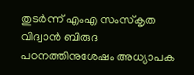തുടര്‍ന്ന് എംഎ സംസ്‌കൃത വിദ്വാന്‍ ബിരുദ പഠനത്തിനുശേഷം അധ്യാപക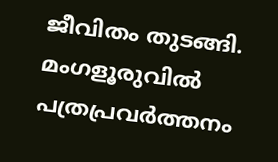ജീവിതം തുടങ്ങി. മംഗളൂരുവില്‍ പത്രപ്രവര്‍ത്തനം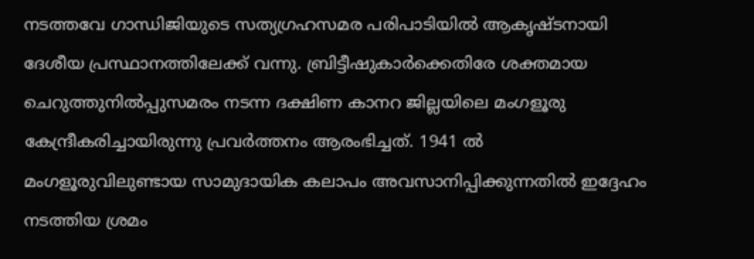നടത്തവേ ഗാന്ധിജിയുടെ സത്യഗ്രഹസമര പരിപാടിയില്‍ ആകൃഷ്ടനായി ദേശീയ പ്രസ്ഥാനത്തിലേക്ക് വന്നു. ബ്രിട്ടീഷുകാര്‍ക്കെതിരേ ശക്തമായ ചെറുത്തുനില്‍പ്പുസമരം നടന്ന ദക്ഷിണ കാനറ ജില്ലയിലെ മംഗളൂരു കേന്ദ്രീകരിച്ചായിരുന്നു പ്രവര്‍ത്തനം ആരംഭിച്ചത്. 1941 ല്‍ മംഗളൂരുവിലുണ്ടായ സാമുദായിക കലാപം അവസാനിപ്പിക്കുന്നതില്‍ ഇദ്ദേഹം നടത്തിയ ശ്രമം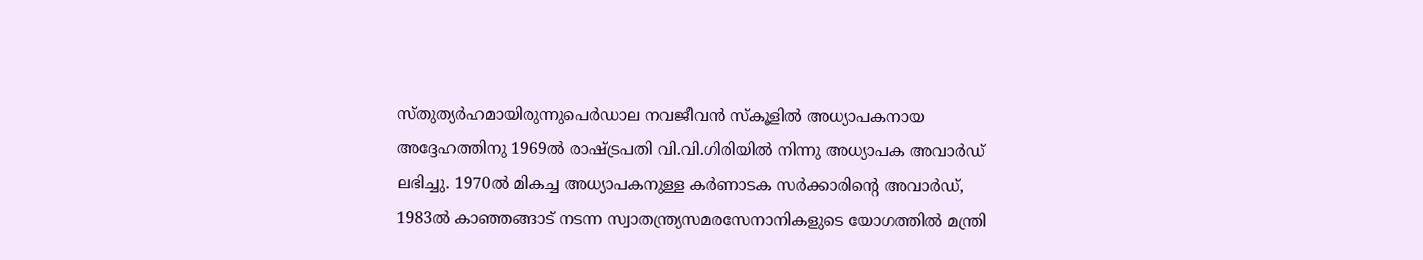സ്തുത്യര്‍ഹമായിരുന്നുപെര്‍ഡാല നവജീവന്‍ സ്‌കൂളില്‍ അധ്യാപകനായ അദ്ദേഹത്തിനു 1969ല്‍ രാഷ്ട്രപതി വി.വി.ഗിരിയില്‍ നിന്നു അധ്യാപക അവാര്‍ഡ് ലഭിച്ചു. 1970ല്‍ മികച്ച അധ്യാപകനുള്ള കര്‍ണാടക സര്‍ക്കാരിന്റെ അവാര്‍ഡ്, 1983ല്‍ കാഞ്ഞങ്ങാട് നടന്ന സ്വാതന്ത്ര്യസമരസേനാനികളുടെ യോഗത്തില്‍ മന്ത്രി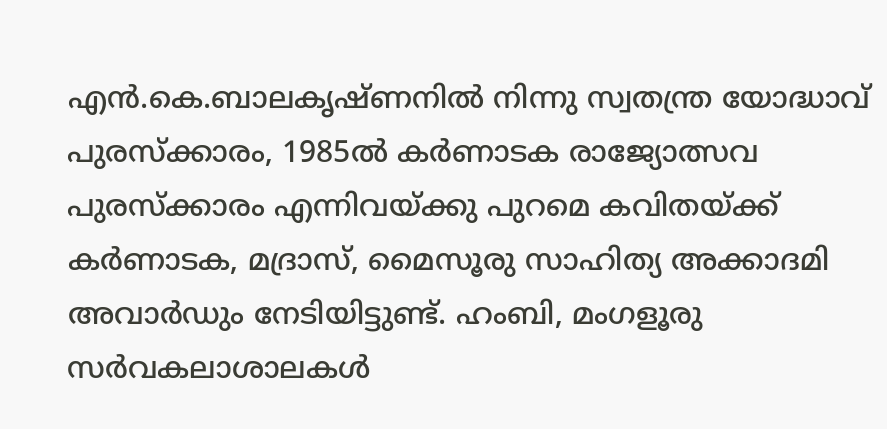എന്‍.കെ.ബാലകൃഷ്ണനില്‍ നിന്നു സ്വതന്ത്ര യോദ്ധാവ് പുരസ്‌ക്കാരം, 1985ല്‍ കര്‍ണാടക രാജ്യോത്സവ പുരസ്‌ക്കാരം എന്നിവയ്ക്കു പുറമെ കവിതയ്ക്ക് കര്‍ണാടക, മദ്രാസ്, മൈസൂരു സാഹിത്യ അക്കാദമി അവാര്‍ഡും നേടിയിട്ടുണ്ട്. ഹംബി, മംഗളൂരു സര്‍വകലാശാലകള്‍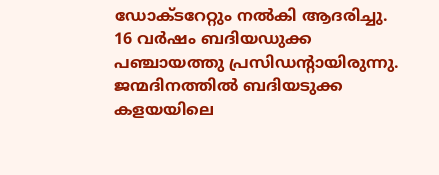ഡോക്ടറേറ്റും നല്‍കി ആദരിച്ചു. 16 വര്‍ഷം ബദിയഡുക്ക പഞ്ചായത്തു പ്രസിഡന്റായിരുന്നു. ജന്മദിനത്തില്‍ ബദിയടുക്ക കളയയിലെ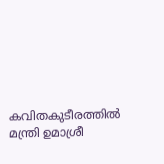കവിതകുടീരത്തില്‍ മന്ത്രി ഉമാശ്രീ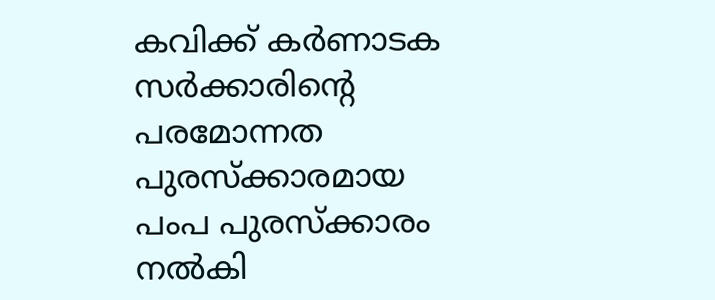കവിക്ക് കര്‍ണാടക സര്‍ക്കാരിന്റെ പരമോന്നത പുരസ്‌ക്കാരമായ പംപ പുരസ്‌ക്കാരം നല്‍കി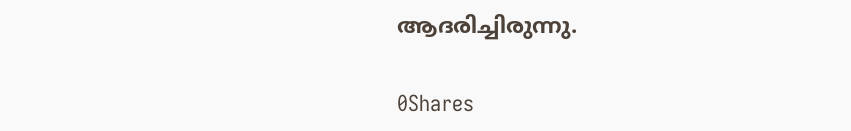ആദരിച്ചിരുന്നു.

0Shares